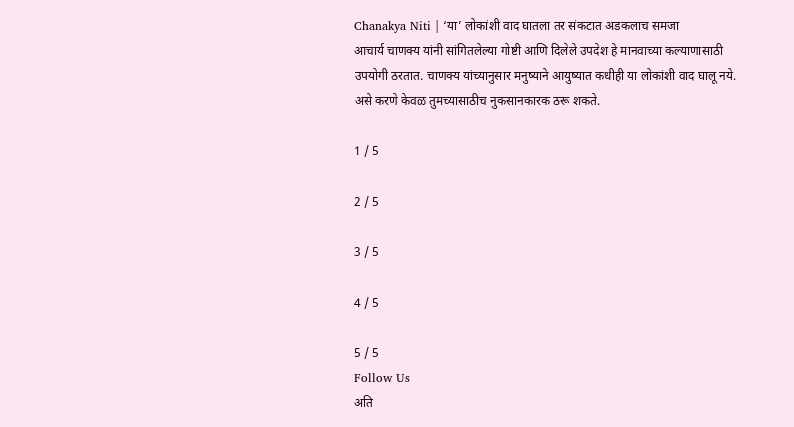Chanakya Niti | ‘या’ लोकांशी वाद घातला तर संकटात अडकलाच समजा
आचार्य चाणक्य यांनी सांगितलेल्या गोष्टी आणि दिलेले उपदेश हे मानवाच्या कल्याणासाठी उपयोगी ठरतात. चाणक्य यांच्यानुसार मनुष्याने आयुष्यात कधीही या लोकांशी वाद घालू नये. असे करणे केवळ तुमच्यासाठीच नुकसानकारक ठरू शकते.

1 / 5

2 / 5

3 / 5

4 / 5

5 / 5
Follow Us
अति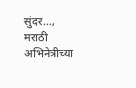सुंदर..., मराठी अभिनेत्रीच्या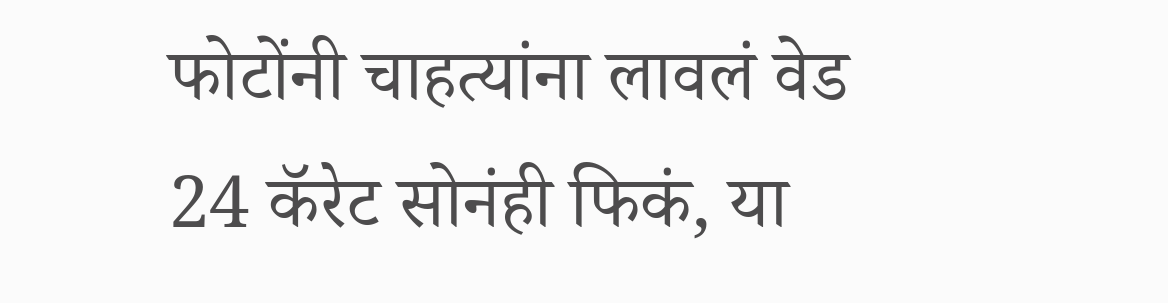फोटोंनी चाहत्यांना लावलं वेड
24 कॅरेट सोनंही फिकं, या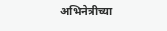अभिनेत्रीच्या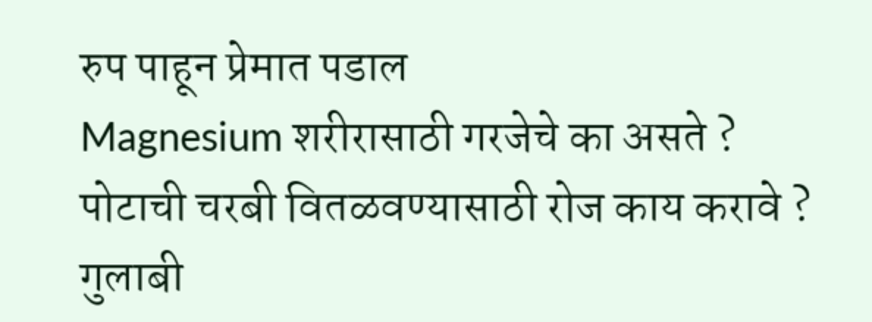रुप पाहून प्रेमात पडाल
Magnesium शरीरासाठी गरजेचे का असते ?
पोटाची चरबी वितळवण्यासाठी रोज काय करावे ?
गुलाबी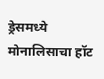ड्रेसमध्ये मोनालिसाचा हॉट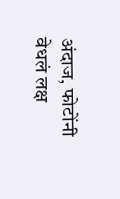अंदाज, फोटोंनी वेधलं लक्ष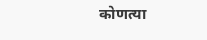कोणत्या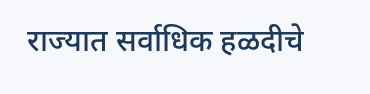राज्यात सर्वाधिक हळदीचे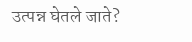उत्पन्न घेतले जाते?